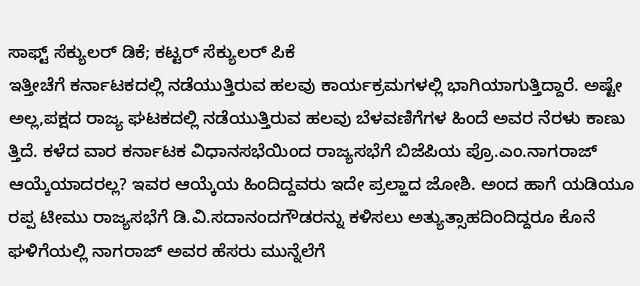ಸಾಫ್ಟ್ ಸೆಕ್ಯುಲರ್ ಡಿಕೆ; ಕಟ್ಟರ್ ಸೆಕ್ಯುಲರ್ ಪಿಕೆ
ಇತ್ತೀಚೆಗೆ ಕರ್ನಾಟಕದಲ್ಲಿ ನಡೆಯುತ್ತಿರುವ ಹಲವು ಕಾರ್ಯಕ್ರಮಗಳಲ್ಲಿ ಭಾಗಿಯಾಗುತ್ತಿದ್ದಾರೆ. ಅಷ್ಟೇ ಅಲ್ಲ,ಪಕ್ಷದ ರಾಜ್ಯ ಘಟಕದಲ್ಲಿ ನಡೆಯುತ್ತಿರುವ ಹಲವು ಬೆಳವಣಿಗೆಗಳ ಹಿಂದೆ ಅವರ ನೆರಳು ಕಾಣು ತ್ತಿದೆ. ಕಳೆದ ವಾರ ಕರ್ನಾಟಕ ವಿಧಾನಸಭೆಯಿಂದ ರಾಜ್ಯಸಭೆಗೆ ಬಿಜೆಪಿಯ ಪ್ರೊ.ಎಂ.ನಾಗರಾಜ್ ಆಯ್ಕೆಯಾದರಲ್ಲ? ಇವರ ಆಯ್ಕೆಯ ಹಿಂದಿದ್ದವರು ಇದೇ ಪ್ರಲ್ಹಾದ ಜೋಶಿ. ಅಂದ ಹಾಗೆ ಯಡಿಯೂ ರಪ್ಪ ಟೀಮು ರಾಜ್ಯಸಭೆಗೆ ಡಿ.ವಿ.ಸದಾನಂದಗೌಡರನ್ನು ಕಳಿಸಲು ಅತ್ಯುತ್ಸಾಹದಿಂದಿದ್ದರೂ ಕೊನೆ ಘಳಿಗೆಯಲ್ಲಿ ನಾಗರಾಜ್ ಅವರ ಹೆಸರು ಮುನ್ನೆಲೆಗೆ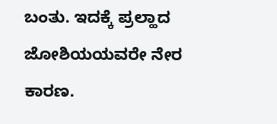ಬಂತು. ಇದಕ್ಕೆ ಪ್ರಲ್ಹಾದ ಜೋಶಿಯಯವರೇ ನೇರ ಕಾರಣ.